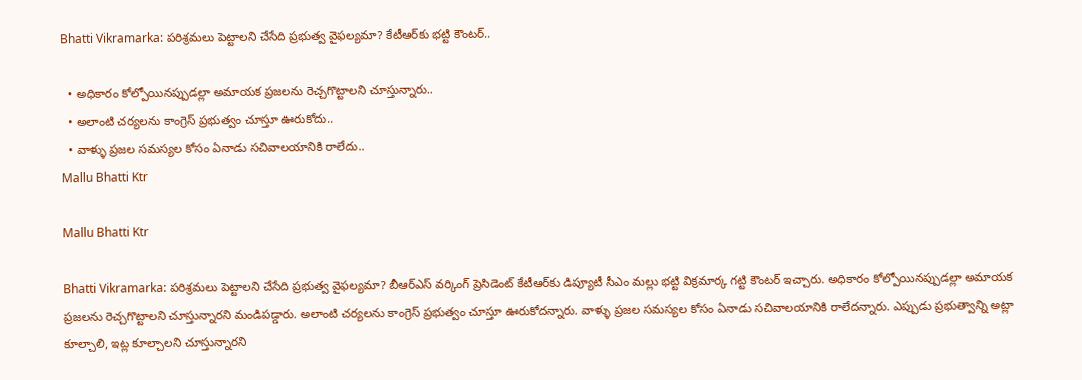Bhatti Vikramarka: పరిశ్రమలు పెట్టాలని చేసేది ప్రభుత్వ వైఫల్యమా? కేటీఆర్‌కు భట్టి కౌంటర్..

  • అధికారం కోల్పోయినప్పుడల్లా అమాయక ప్రజలను రెచ్చగొట్టాలని చూస్తున్నారు..
  • అలాంటి చర్యలను కాంగ్రెస్ ప్రభుత్వం చూస్తూ ఊరుకోదు..
  • వాళ్ళు ప్రజల సమస్యల కోసం ఏనాడు సచివాలయానికి రాలేదు..
Mallu Bhatti Ktr

Mallu Bhatti Ktr

Bhatti Vikramarka: పరిశ్రమలు పెట్టాలని చేసేది ప్రభుత్వ వైఫల్యమా? బీఆర్ఎస్ వర్కింగ్ ప్రెసిడెంట్ కేటీఆర్‌కు డిప్యూటీ సీఎం మల్లు భట్టి విక్రమార్క గట్టి కౌంటర్ ఇచ్చారు. అధికారం కోల్పోయినప్పుడల్లా అమాయక ప్రజలను రెచ్చగొట్టాలని చూస్తున్నారని మండిపడ్డారు. అలాంటి చర్యలను కాంగ్రెస్ ప్రభుత్వం చూస్తూ ఊరుకోదన్నారు. వాళ్ళు ప్రజల సమస్యల కోసం ఏనాడు సచివాలయానికి రాలేదన్నారు. ఎప్పుడు ప్రభుత్వాన్ని అట్లా కూల్చాలి, ఇట్ల కూల్చాలని చూస్తున్నారని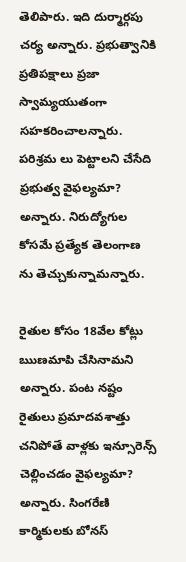తెలిపారు. ఇది దుర్మార్గపు చర్య అన్నారు. ప్రభుత్వానికి ప్రతిపక్షాలు ప్రజా స్వామ్యయుతంగా సహకరించాలన్నారు. పరిశ్రమ లు పెట్టాలని చేసేది ప్రభుత్వ వైఫల్యమా? అన్నారు. నిరుద్యోగుల కోసమే ప్రత్యేక తెలంగాణ ను తెచ్చుకున్నామన్నారు.

రైతుల కోసం 18వేల కోట్లు ఋణమాపి చేసినామని అన్నారు. పంట నష్టం రైతులు ప్రమాదవశాత్తు చనిపోతే వాళ్లకు ఇన్సూరెన్స్ చెల్లించడం వైఫల్యమా? అన్నారు. సింగరేణి కార్మికులకు బోనస్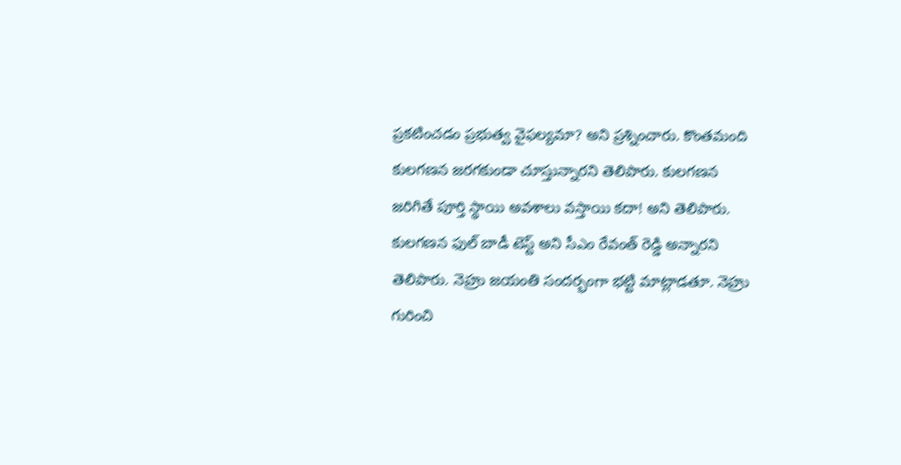ప్రకటించడం ప్రభుత్వ వైఫల్యమా? అని ప్రశ్నించారు. కొంతమంది కులగణన జరగకుండా చూస్తున్నారని తెలిపారు. కులగణన జరిగితే పూర్తి స్థాయి అవశాలు వస్తాయి కదా! అని తెలిపారు. కులగణన ఫుల్ బాడీ టెస్ట్ అని సీఎం రేవంత్ రెడ్డి అన్నారని తెలిపారు. నెహ్రు జయంతి సందర్భంగా భట్టి మాట్లాడతూ. నెహ్రు గురించి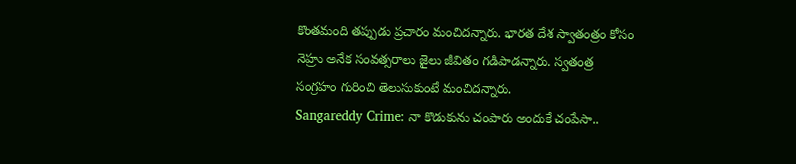కొంతమంది తప్పుడు ప్రచారం మంచిదన్నారు. భారత దేశ స్వాతంత్రం కోసం నెహ్రు అనేక సంవత్సరాలు జైలు జీవితం గడిపాడన్నారు. స్వతంత్ర సంగ్రహం గురించి తెలుసుకుంటే మంచిదన్నారు.
Sangareddy Crime: నా కొడుకును చంపారు అందుకే చంపేసా..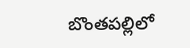బొంతపల్లిలో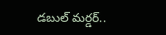డబుల్ మర్డర్..